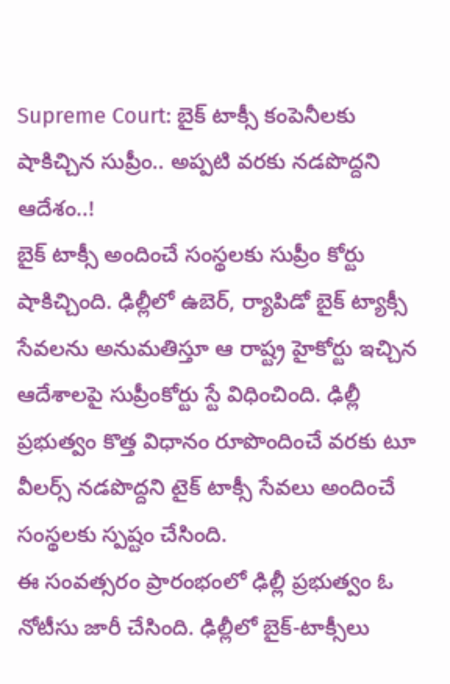Supreme Court: బైక్ టాక్సీ కంపెనీలకు షాకిచ్చిన సుప్రీం.. అప్పటి వరకు నడపొద్దని ఆదేశం..!
బైక్ టాక్సీ అందించే సంస్థలకు సుప్రీం కోర్టు షాకిచ్చింది. ఢిల్లీలో ఉబెర్, ర్యాపిడో బైక్ ట్యాక్సీ సేవలను అనుమతిస్తూ ఆ రాష్ట్ర హైకోర్టు ఇచ్చిన ఆదేశాలపై సుప్రీంకోర్టు స్టే విధించింది. ఢిల్లీ ప్రభుత్వం కొత్త విధానం రూపొందించే వరకు టూ వీలర్స్ నడపొద్దని టైక్ టాక్సీ సేవలు అందించే సంస్థలకు స్పష్టం చేసింది.
ఈ సంవత్సరం ప్రారంభంలో ఢిల్లీ ప్రభుత్వం ఓ నోటీసు జారీ చేసింది. ఢిల్లీలో బైక్-టాక్సీలు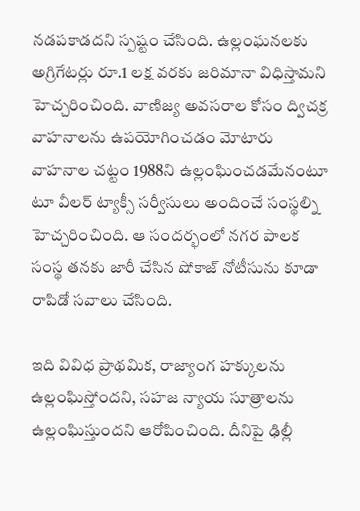నడపకాడదని స్పష్టం చేసింది. ఉల్లంఘనలకు అగ్రిగేటర్లు రూ.1 లక్ష వరకు జరిమానా విధిస్తామని హెచ్చరించింది. వాణిజ్య అవసరాల కోసం ద్విచక్ర వాహనాలను ఉపయోగించడం మోటారు వాహనాల చట్టం 1988ని ఉల్లంఘించడమేనంటూ టూ వీలర్ ట్యాక్సీ సర్వీసులు అందించే సంస్థల్ని హెచ్చరించింది. ఆ సందర్భంలో నగర పాలక సంస్థ తనకు జారీ చేసిన షోకాజ్ నోటీసును కూడా రాపిడో సవాలు చేసింది.

ఇది వివిధ ప్రాథమిక, రాజ్యాంగ హక్కులను ఉల్లంఘిస్తోందని, సహజ న్యాయ సూత్రాలను ఉల్లంఘిస్తుందని ఆరోపించింది. దీనిపై ఢిల్లీ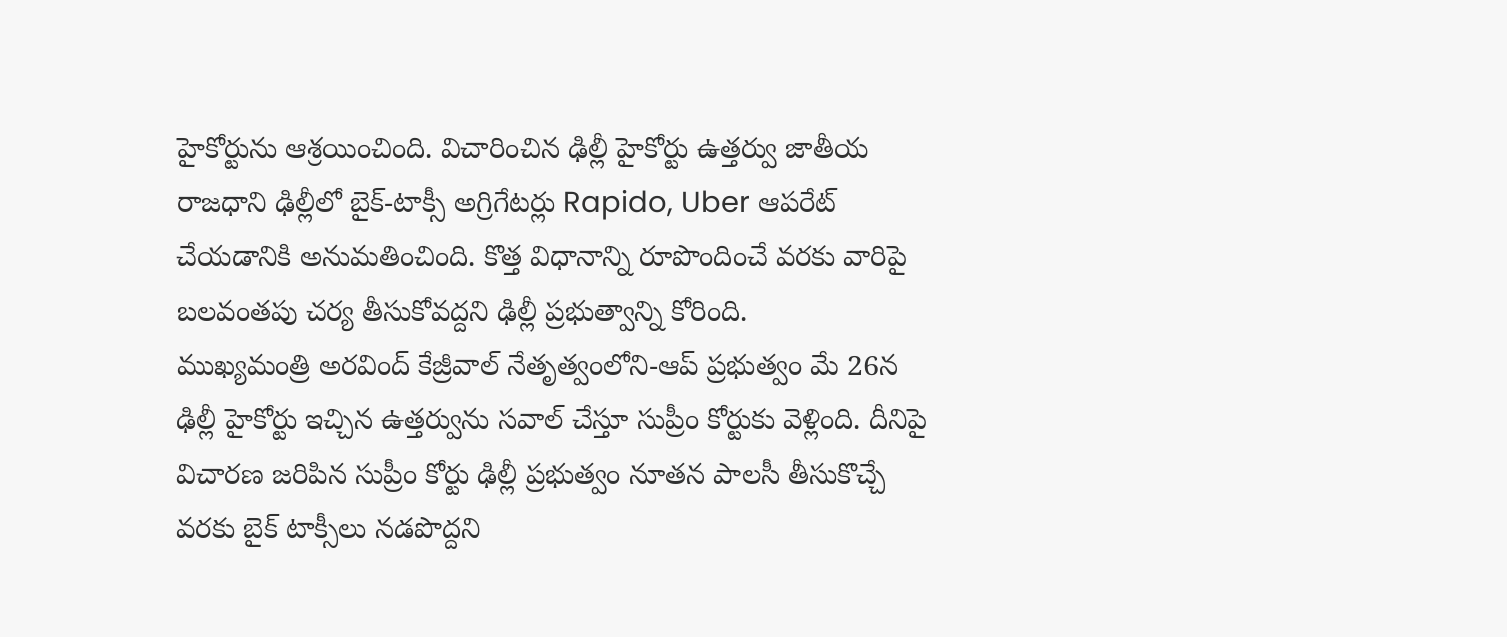హైకోర్టును ఆశ్రయించింది. విచారించిన ఢిల్లీ హైకోర్టు ఉత్తర్వు జాతీయ రాజధాని ఢిల్లీలో బైక్-టాక్సీ అగ్రిగేటర్లు Rapido, Uber ఆపరేట్ చేయడానికి అనుమతించింది. కొత్త విధానాన్ని రూపొందించే వరకు వారిపై బలవంతపు చర్య తీసుకోవద్దని ఢిల్లీ ప్రభుత్వాన్ని కోరింది.
ముఖ్యమంత్రి అరవింద్ కేజ్రీవాల్ నేతృత్వంలోని-ఆప్ ప్రభుత్వం మే 26న ఢిల్లీ హైకోర్టు ఇచ్చిన ఉత్తర్వును సవాల్ చేస్తూ సుప్రీం కోర్టుకు వెళ్లింది. దీనిపై విచారణ జరిపిన సుప్రీం కోర్టు ఢిల్లీ ప్రభుత్వం నూతన పాలసీ తీసుకొచ్చే వరకు బైక్ టాక్సీలు నడపొద్దని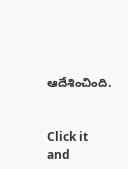ఆదేశించింది.


Click it and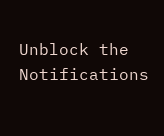Unblock the Notifications